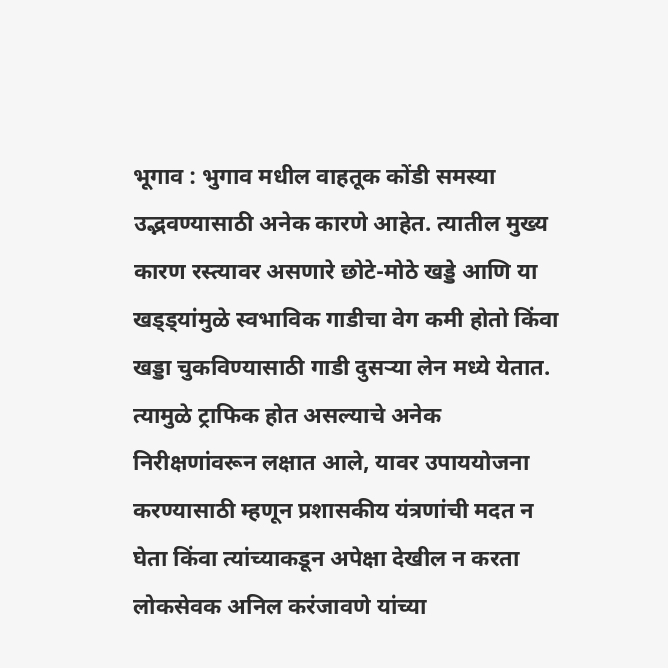भूगाव : भुगाव मधील वाहतूक कोंडी समस्या उद्भवण्यासाठी अनेक कारणे आहेत. त्यातील मुख्य कारण रस्त्यावर असणारे छोटे-मोठे खड्डे आणि या खड्ड्यांमुळे स्वभाविक गाडीचा वेग कमी होतो किंवा खड्डा चुकविण्यासाठी गाडी दुसऱ्या लेन मध्ये येतात. त्यामुळे ट्राफिक होत असल्याचे अनेक निरीक्षणांवरून लक्षात आले, यावर उपाययोजना करण्यासाठी म्हणून प्रशासकीय यंत्रणांची मदत न घेता किंवा त्यांच्याकडून अपेक्षा देखील न करता लोकसेवक अनिल करंजावणे यांच्या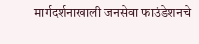मार्गदर्शनाखाली जनसेवा फाउंडेशनचे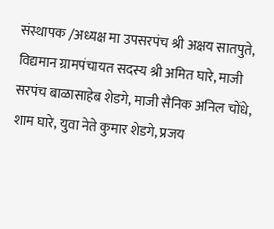संस्थापक /अध्यक्ष मा उपसरपंच श्री अक्षय सातपुते, विद्यमान ग्रामपंचायत सदस्य श्री अमित घारे, माजी सरपंच बाळासाहेब शेडगे, माजी सैनिक अनिल चोंधे, शाम घारे, युवा नेते कुमार शेडगे, प्रजय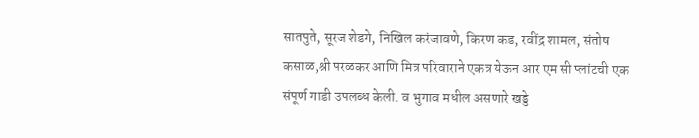सातपुते, सूरज शेडगे, निखिल करंजावणे, किरण कड, रवींद्र शामल, संतोष कसाळ,श्री परळकर आणि मित्र परिवाराने एकत्र येऊन आर एम सी प्लांटची एक संपूर्ण गाडी उपलब्ध केली. व भुगाव मधील असणारे खड्डे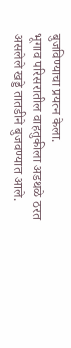बुजविण्याचा प्रयत्न केला.
भूगाव परिसरातील वाहतुकीला अडथळे ठरत असलेले खड्डे तातडीने बुजवण्यात आले.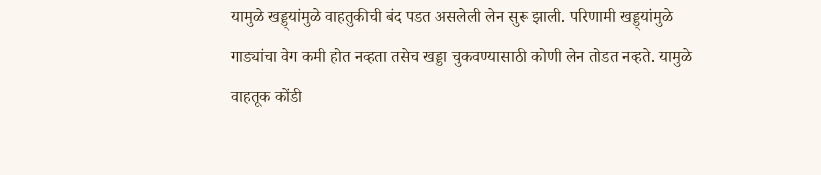यामुळे खड्ड्यांमुळे वाहतुकीची बंद पडत असलेली लेन सुरू झाली. परिणामी खड्ड्यांमुळे गाड्यांचा वेग कमी होत नव्हता तसेच खड्डा चुकवण्यासाठी कोणी लेन तोडत नव्हते. यामुळे वाहतूक कोंडी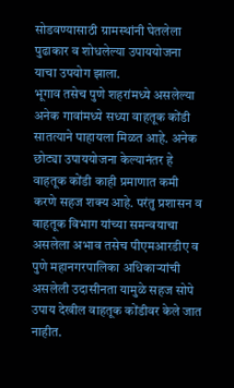सोडवण्यासाठी ग्रामस्थांनी घेतलेला पुढाकार व शोधलेल्या उपाययोजना याचा उपयोग झाला.
भूगाव तसेच पुणे शहरांमध्ये असलेल्या अनेक गावांमध्ये सध्या वाहतूक कोंडी सातत्याने पाहायला मिळत आहे. अनेक छोट्या उपाययोजना केल्यानंतर हे वाहतूक कोंडी काही प्रमाणात कमी करणे सहज शक्य आहे. परंतु प्रशासन व वाहतूक विभाग यांच्या समन्वयाचा असलेला अभाव तसेच पीएमआरडीए व पुणे महानगरपालिका अधिकाऱ्यांची असलेली उदासीनता यामुळे सहज सोपे उपाय देखील वाहतूक कोंडीवर केले जात नाहीत.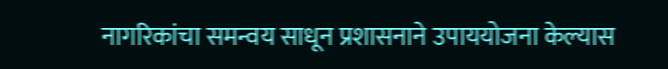नागरिकांचा समन्वय साधून प्रशासनाने उपाययोजना केल्यास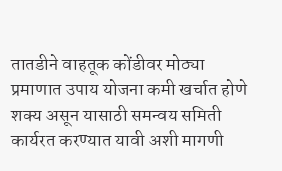तातडीने वाहतूक कोंडीवर मोठ्या प्रमाणात उपाय योजना कमी खर्चात होणे शक्य असून यासाठी समन्वय समिती कार्यरत करण्यात यावी अशी मागणी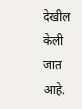देखील केली जात आहे.